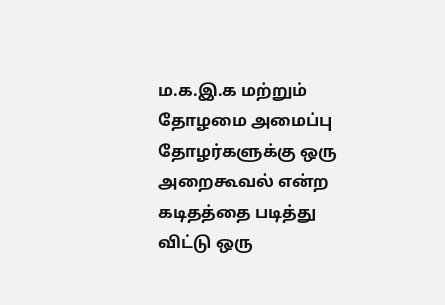ம.க.இ.க மற்றும் தோழமை அமைப்பு தோழர்களுக்கு ஒரு அறைகூவல் என்ற கடிதத்தை படித்து விட்டு ஒரு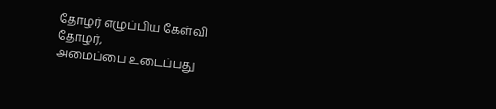தோழர் எழுப்பிய கேள்வி
தோழர்,
அமைப்பை உடைப்பது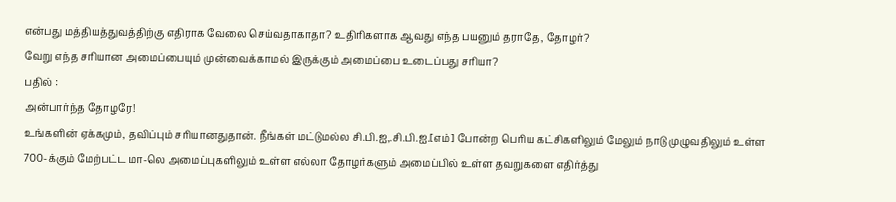என்பது மத்தியத்துவத்திற்கு எதிராக வேலை செய்வதாகாதா? உதிரிகளாக ஆவது எந்த பயனும் தராதே, தோழர்?
வேறு எந்த சரியான அமைப்பையும் முன்வைக்காமல் இருக்கும் அமைப்பை உடைப்பது சரியா?
பதில் :
அன்பார்ந்த தோழரே!
உங்களின் ஏக்கமும், தவிப்பும் சரியானதுதான். நீங்கள் மட்டுமல்ல சி.பி.ஐ,.சி.பி.ஐ.[எம்] போன்ற பெரிய கட்சிகளிலும் மேலும் நாடு முழுவதிலும் உள்ள 700-க்கும் மேற்பட்ட மா-லெ அமைப்புகளிலும் உள்ள எல்லா தோழர்களும் அமைப்பில் உள்ள தவறுகளை எதிர்த்து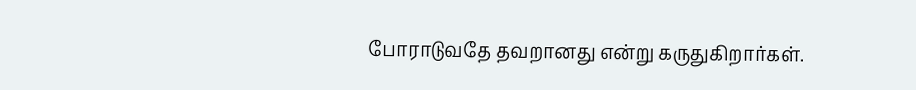போராடுவதே தவறானது என்று கருதுகிறார்கள்.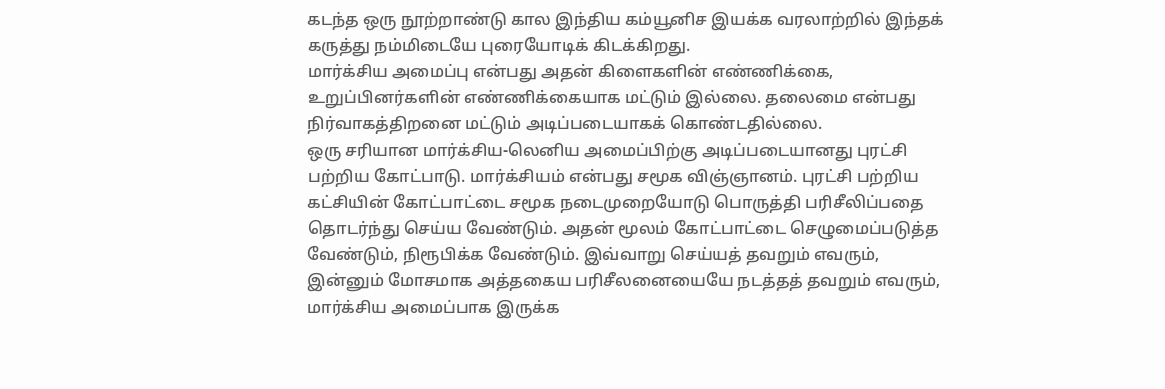கடந்த ஒரு நூற்றாண்டு கால இந்திய கம்யூனிச இயக்க வரலாற்றில் இந்தக் கருத்து நம்மிடையே புரையோடிக் கிடக்கிறது.
மார்க்சிய அமைப்பு என்பது அதன் கிளைகளின் எண்ணிக்கை, உறுப்பினர்களின் எண்ணிக்கையாக மட்டும் இல்லை. தலைமை என்பது நிர்வாகத்திறனை மட்டும் அடிப்படையாகக் கொண்டதில்லை.
ஒரு சரியான மார்க்சிய-லெனிய அமைப்பிற்கு அடிப்படையானது புரட்சி பற்றிய கோட்பாடு. மார்க்சியம் என்பது சமூக விஞ்ஞானம். புரட்சி பற்றிய கட்சியின் கோட்பாட்டை சமூக நடைமுறையோடு பொருத்தி பரிசீலிப்பதை தொடர்ந்து செய்ய வேண்டும். அதன் மூலம் கோட்பாட்டை செழுமைப்படுத்த வேண்டும், நிரூபிக்க வேண்டும். இவ்வாறு செய்யத் தவறும் எவரும், இன்னும் மோசமாக அத்தகைய பரிசீலனையையே நடத்தத் தவறும் எவரும், மார்க்சிய அமைப்பாக இருக்க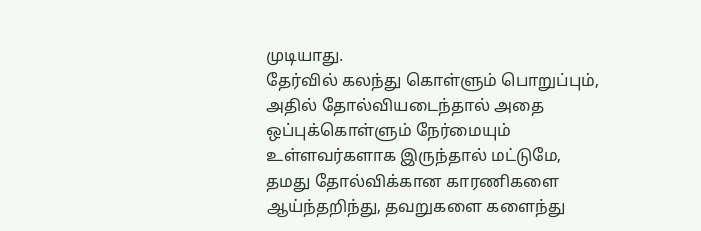முடியாது.
தேர்வில் கலந்து கொள்ளும் பொறுப்பும், அதில் தோல்வியடைந்தால் அதை ஒப்புக்கொள்ளும் நேர்மையும் உள்ளவர்களாக இருந்தால் மட்டுமே, தமது தோல்விக்கான காரணிகளை ஆய்ந்தறிந்து, தவறுகளை களைந்து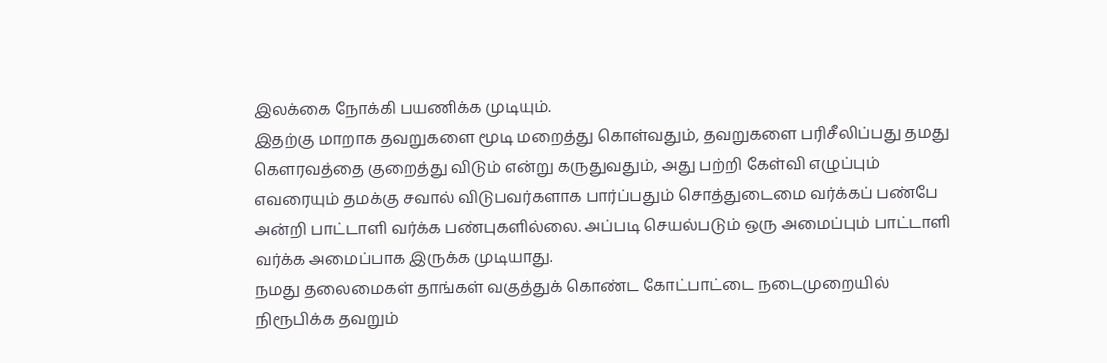இலக்கை நோக்கி பயணிக்க முடியும்.
இதற்கு மாறாக தவறுகளை மூடி மறைத்து கொள்வதும், தவறுகளை பரிசீலிப்பது தமது கௌரவத்தை குறைத்து விடும் என்று கருதுவதும், அது பற்றி கேள்வி எழுப்பும் எவரையும் தமக்கு சவால் விடுபவர்களாக பார்ப்பதும் சொத்துடைமை வர்க்கப் பண்பே அன்றி பாட்டாளி வர்க்க பண்புகளில்லை. அப்படி செயல்படும் ஒரு அமைப்பும் பாட்டாளி வர்க்க அமைப்பாக இருக்க முடியாது.
நமது தலைமைகள் தாங்கள் வகுத்துக் கொண்ட கோட்பாட்டை நடைமுறையில் நிரூபிக்க தவறும்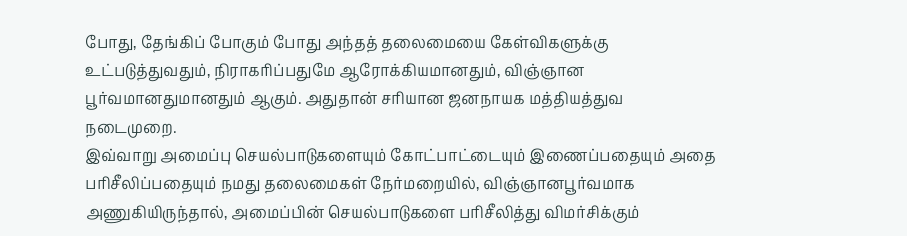போது, தேங்கிப் போகும் போது அந்தத் தலைமையை கேள்விகளுக்கு உட்படுத்துவதும், நிராகரிப்பதுமே ஆரோக்கியமானதும், விஞ்ஞான பூர்வமானதுமானதும் ஆகும். அதுதான் சரியான ஜனநாயக மத்தியத்துவ நடைமுறை.
இவ்வாறு அமைப்பு செயல்பாடுகளையும் கோட்பாட்டையும் இணைப்பதையும் அதை பரிசீலிப்பதையும் நமது தலைமைகள் நேர்மறையில், விஞ்ஞானபூர்வமாக அணுகியிருந்தால், அமைப்பின் செயல்பாடுகளை பரிசீலித்து விமர்சிக்கும்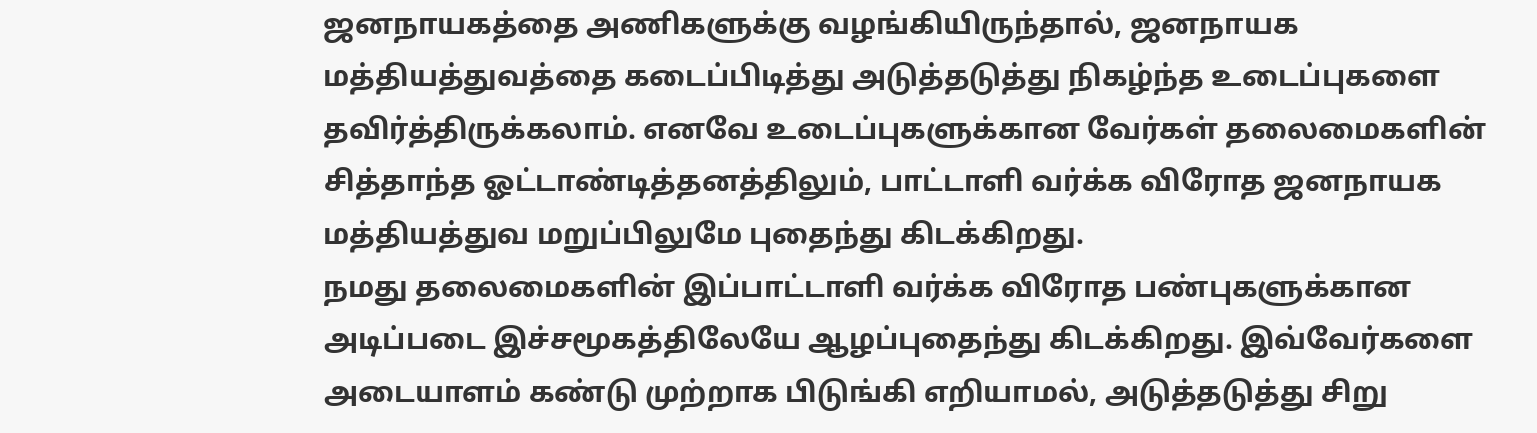ஜனநாயகத்தை அணிகளுக்கு வழங்கியிருந்தால், ஜனநாயக மத்தியத்துவத்தை கடைப்பிடித்து அடுத்தடுத்து நிகழ்ந்த உடைப்புகளை தவிர்த்திருக்கலாம். எனவே உடைப்புகளுக்கான வேர்கள் தலைமைகளின் சித்தாந்த ஓட்டாண்டித்தனத்திலும், பாட்டாளி வர்க்க விரோத ஜனநாயக மத்தியத்துவ மறுப்பிலுமே புதைந்து கிடக்கிறது.
நமது தலைமைகளின் இப்பாட்டாளி வர்க்க விரோத பண்புகளுக்கான அடிப்படை இச்சமூகத்திலேயே ஆழப்புதைந்து கிடக்கிறது. இவ்வேர்களை அடையாளம் கண்டு முற்றாக பிடுங்கி எறியாமல், அடுத்தடுத்து சிறு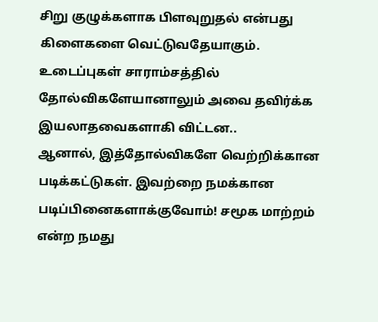சிறு குழுக்களாக பிளவுறுதல் என்பது கிளைகளை வெட்டுவதேயாகும். உடைப்புகள் சாராம்சத்தில் தோல்விகளேயானாலும் அவை தவிர்க்க இயலாதவைகளாகி விட்டன..
ஆனால், இத்தோல்விகளே வெற்றிக்கான படிக்கட்டுகள். இவற்றை நமக்கான படிப்பினைகளாக்குவோம்! சமூக மாற்றம் என்ற நமது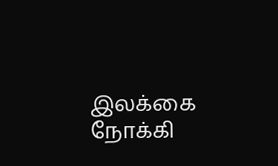இலக்கை நோக்கி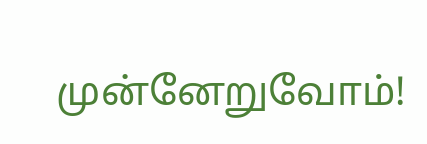முன்னேறுவோம்!